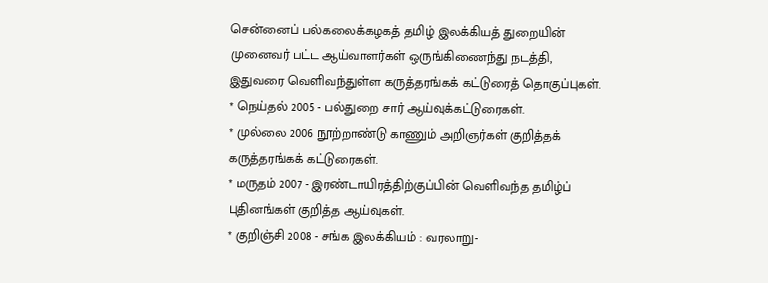சென்னைப் பல்கலைக்கழகத் தமிழ் இலக்கியத் துறையின் முனைவர் பட்ட ஆய்வாளர்கள் ஒருங்கிணைந்து நடத்தி, இதுவரை வெளிவந்துள்ள கருத்தரங்கக் கட்டுரைத் தொகுப்புகள்.
* நெய்தல் 2005 - பல்துறை சார் ஆய்வுக்கட்டுரைகள்.
* முல்லை 2006 நூற்றாண்டு காணும் அறிஞர்கள் குறித்தக் கருத்தரங்கக் கட்டுரைகள்.
* மருதம் 2007 - இரண்டாயிரத்திற்குப்பின் வெளிவந்த தமிழ்ப் புதினங்கள் குறித்த ஆய்வுகள்.
* குறிஞ்சி 2008 - சங்க இலக்கியம் : வரலாறு-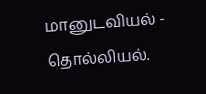மானுடவியல் - தொல்லியல்.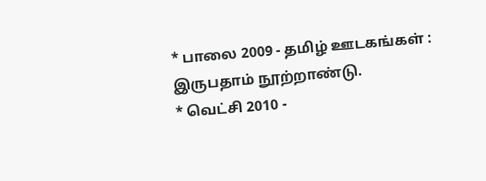* பாலை 2009 - தமிழ் ஊடகங்கள் : இருபதாம் நூற்றாண்டு.
* வெட்சி 2010 -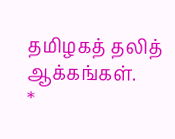தமிழகத் தலித் ஆக்கங்கள்.
*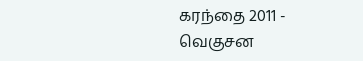கரந்தை 2011 - வெகுசன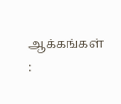ஆக்கங்கள் :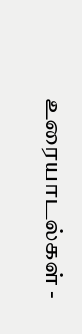உரையாடல்கள் -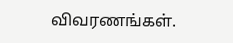விவரணங்கள்.